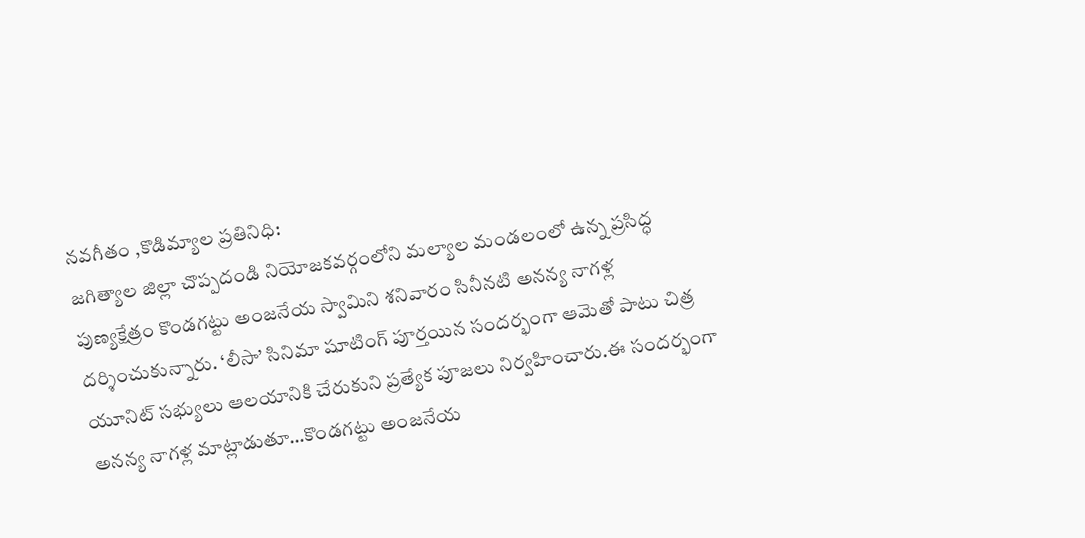నవగీతం ,కొడిమ్యాల ప్రతినిధి:
జగిత్యాల జిల్లా చొప్పదండి నియోజకవర్గంలోని మల్యాల మండలంలో ఉన్న ప్రసిద్ధ పుణ్యక్షేత్రం కొండగట్టు అంజనేయ స్వామిని శనివారం సినీనటి అనన్య నాగళ్ల దర్శించుకున్నారు. ‘లీసా’ సినిమా షూటింగ్ పూర్తయిన సందర్భంగా ఆమెతో పాటు చిత్ర యూనిట్ సభ్యులు ఆలయానికి చేరుకుని ప్రత్యేక పూజలు నిర్వహించారు.ఈ సందర్భంగా అనన్య నాగళ్ల మాట్లాడుతూ…కొండగట్టు అంజనేయ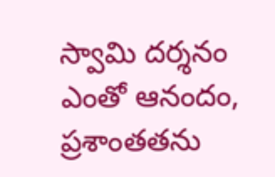స్వామి దర్శనం ఎంతో ఆనందం, ప్రశాంతతను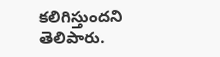కలిగిస్తుందని తెలిపారు.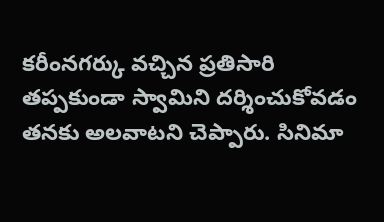కరీంనగర్కు వచ్చిన ప్రతిసారి తప్పకుండా స్వామిని దర్శించుకోవడం తనకు అలవాటని చెప్పారు. సినిమా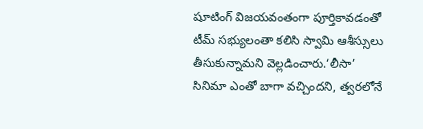షూటింగ్ విజయవంతంగా పూర్తికావడంతో టీమ్ సభ్యులంతా కలిసి స్వామి ఆశీస్సులు తీసుకున్నామని వెల్లడించారు.‘లీసా’ సినిమా ఎంతో బాగా వచ్చిందని, త్వరలోనే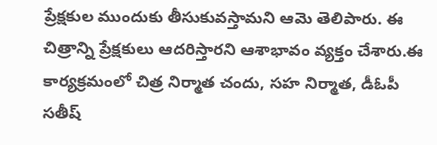ప్రేక్షకుల ముందుకు తీసుకువస్తామని ఆమె తెలిపారు. ఈ చిత్రాన్ని ప్రేక్షకులు ఆదరిస్తారని ఆశాభావం వ్యక్తం చేశారు.ఈ కార్యక్రమంలో చిత్ర నిర్మాత చందు, సహ నిర్మాత, డీఓపీ సతీష్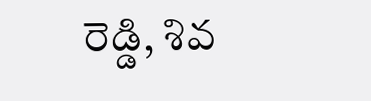రెడ్డి, శివ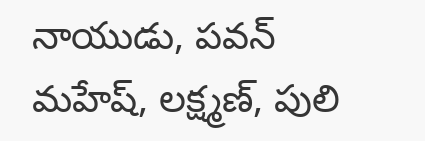నాయుడు, పవన్ మహేష్, లక్ష్మణ్, పులి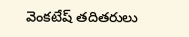వెంకటేష్ తదితరులు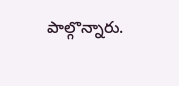పాల్గొన్నారు.